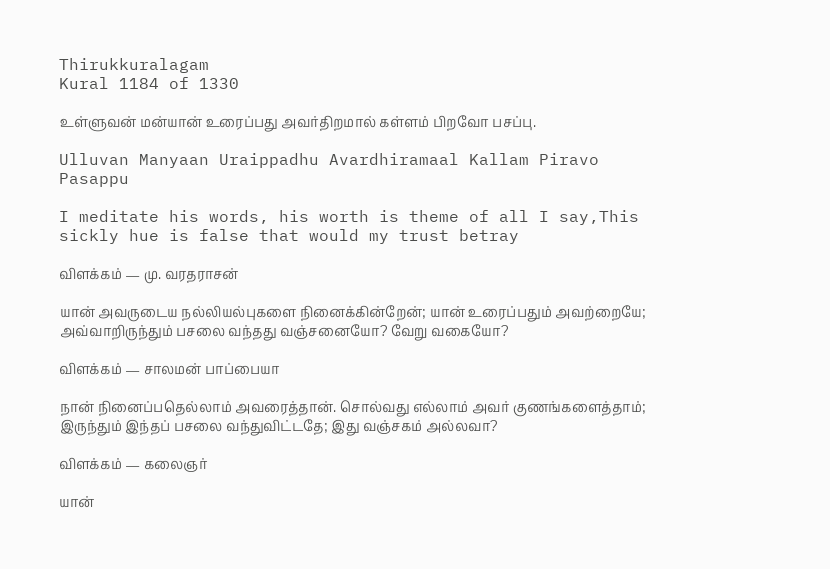Thirukkuralagam
Kural 1184 of 1330

உள்ளுவன் மன்யான் உரைப்பது அவர்திறமால் கள்ளம் பிறவோ பசப்பு.

Ulluvan Manyaan Uraippadhu Avardhiramaal Kallam Piravo Pasappu

I meditate his words, his worth is theme of all I say,This sickly hue is false that would my trust betray

விளக்கம் — மு. வரதராசன்

யான் அவருடைய நல்லியல்புகளை நினைக்கின்றேன்; யான் உரைப்பதும் அவற்றையே; அவ்வாறிருந்தும் பசலை வந்தது வஞ்சனையோ? வேறு வகையோ?

விளக்கம் — சாலமன் பாப்பையா

நான் நினைப்பதெல்லாம் அவரைத்தான். சொல்வது எல்லாம் அவர் குணங்களைத்தாம்; இருந்தும் இந்தப் பசலை வந்துவிட்டதே; இது வஞ்சகம் அல்லவா?

விளக்கம் — கலைஞர்

யான்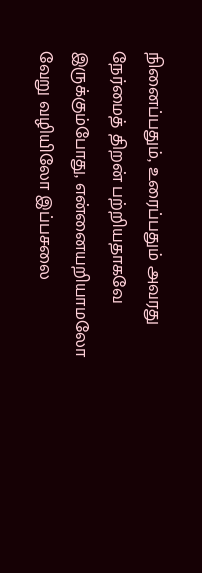நினைப்பதும், உரைப்பதும் அவரது நேர்மைத் திறன் பற்றியதாகவே இருக்கும்போது, என்னையறியாமலோ வேறு வழியிலோ இப்பசலை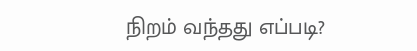நிறம் வந்தது எப்படி?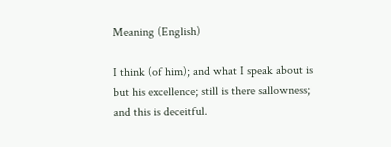Meaning (English)

I think (of him); and what I speak about is but his excellence; still is there sallowness; and this is deceitful.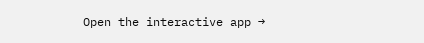Open the interactive app →